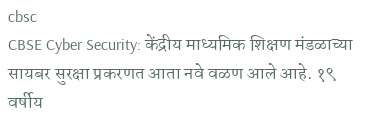cbsc
CBSE Cyber Security: केंद्रीय माध्यमिक शिक्षण मंडळाच्या सायबर सुरक्षा प्रकरणत आता नवे वळण आले आहे. १९ वर्षीय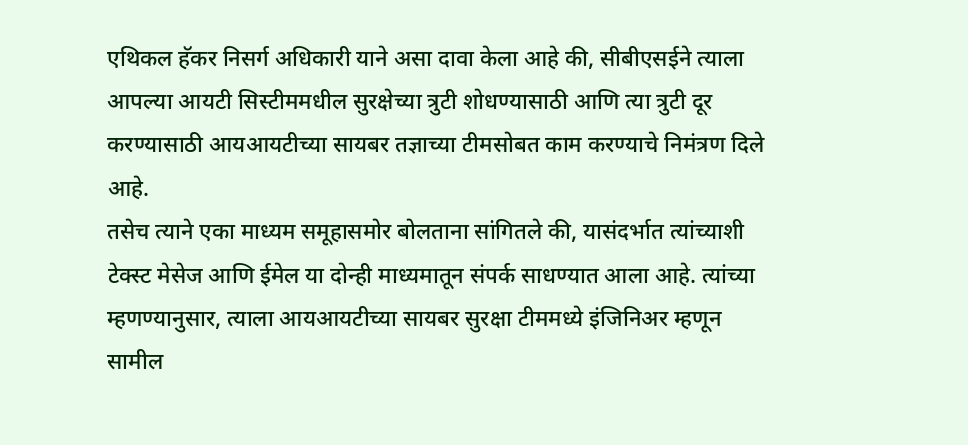एथिकल हॅकर निसर्ग अधिकारी याने असा दावा केला आहे की, सीबीएसईने त्याला आपल्या आयटी सिस्टीममधील सुरक्षेच्या त्रुटी शोधण्यासाठी आणि त्या त्रुटी दूर करण्यासाठी आयआयटीच्या सायबर तज्ञाच्या टीमसोबत काम करण्याचे निमंत्रण दिले आहे.
तसेच त्याने एका माध्यम समूहासमोर बोलताना सांगितले की, यासंदर्भात त्यांच्याशी टेक्स्ट मेसेज आणि ईमेल या दोन्ही माध्यमातून संपर्क साधण्यात आला आहे. त्यांच्या म्हणण्यानुसार, त्याला आयआयटीच्या सायबर सुरक्षा टीममध्ये इंजिनिअर म्हणून सामील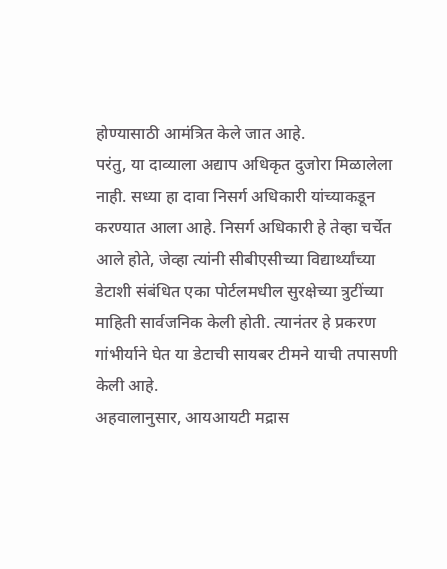होण्यासाठी आमंत्रित केले जात आहे.
परंतु, या दाव्याला अद्याप अधिकृत दुजोरा मिळालेला नाही. सध्या हा दावा निसर्ग अधिकारी यांच्याकडून करण्यात आला आहे. निसर्ग अधिकारी हे तेव्हा चर्चेत आले होते, जेव्हा त्यांनी सीबीएसीच्या विद्यार्थ्यांच्या डेटाशी संबंधित एका पोर्टलमधील सुरक्षेच्या त्रुटींच्या माहिती सार्वजनिक केली होती. त्यानंतर हे प्रकरण गांभीर्याने घेत या डेटाची सायबर टीमने याची तपासणी केली आहे.
अहवालानुसार, आयआयटी मद्रास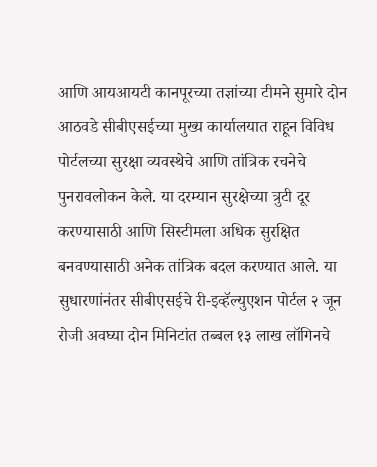आणि आयआयटी कानपूरच्या तज्ञांच्या टीमने सुमारे दोन आठवडे सीबीएसईच्या मुख्य कार्यालयात राहून विविध पोर्टलच्या सुरक्षा व्यवस्थेचे आणि तांत्रिक रचनेचे पुनरावलोकन केले. या दरम्यान सुरक्षेच्या त्रुटी दूर करण्यासाठी आणि सिस्टीमला अधिक सुरक्षित बनवण्यासाठी अनेक तांत्रिक बदल करण्यात आले. या सुधारणांनंतर सीबीएसईचे री-इव्हॅल्युएशन पोर्टल २ जून रोजी अवघ्या दोन मिनिटांत तब्बल १३ लाख लॉगिनचे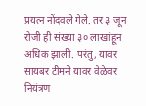प्रयत्न नोंदवले गेले. तर ३ जून रोजी ही संख्या ३० लाखांहून अधिक झाली. परंतु, यावर सायबर टीमने यावर वेळेवर नियंत्रण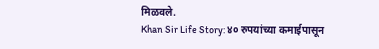मिळवले.
Khan Sir Life Story: ४० रुपयांच्या कमाईपासून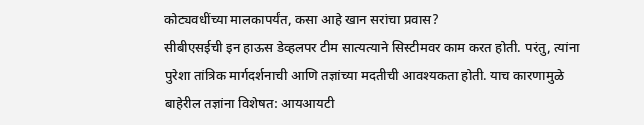कोट्यवधींच्या मालकापर्यंत, कसा आहे खान सरांचा प्रवास?
सीबीएसईची इन हाऊस डेव्हलपर टीम सात्यत्याने सिस्टीमवर काम करत होती. परंतु, त्यांना पुरेशा तांत्रिक मार्गदर्शनाची आणि तज्ञांच्या मदतीची आवश्यकता होती. याच कारणामुळे बाहेरील तज्ञांना विशेषत: आयआयटी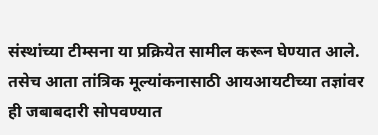संस्थांच्या टीम्सना या प्रक्रियेत सामील करून घेण्यात आले. तसेच आता तांत्रिक मूल्यांकनासाठी आयआयटीच्या तज्ञांवर ही जबाबदारी सोपवण्यात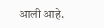आली आहे.